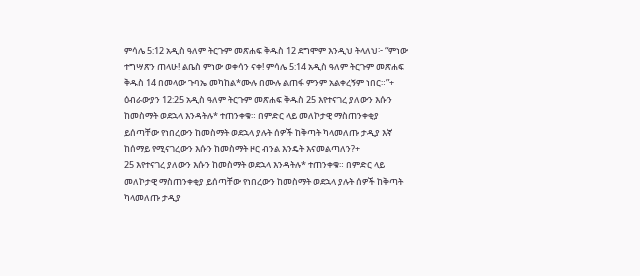ምሳሌ 5:12 አዲስ ዓለም ትርጉም መጽሐፍ ቅዱስ 12 ደግሞም እንዲህ ትላለህ፦ “ምነው ተግሣጽን ጠላሁ! ልቤስ ምነው ወቀሳን ናቀ! ምሳሌ 5:14 አዲስ ዓለም ትርጉም መጽሐፍ ቅዱስ 14 በመላው ጉባኤ መካከል*ሙሉ በሙሉ ልጠፋ ምንም አልቀረኝም ነበር።”+ ዕብራውያን 12:25 አዲስ ዓለም ትርጉም መጽሐፍ ቅዱስ 25 እየተናገረ ያለውን እሱን ከመስማት ወደኋላ እንዳትሉ* ተጠንቀቁ። በምድር ላይ መለኮታዊ ማስጠንቀቂያ ይሰጣቸው የነበረውን ከመስማት ወደኋላ ያሉት ሰዎች ከቅጣት ካላመለጡ ታዲያ እኛ ከሰማይ የሚናገረውን እሱን ከመስማት ዞር ብንል እንዴት እናመልጣለን?+
25 እየተናገረ ያለውን እሱን ከመስማት ወደኋላ እንዳትሉ* ተጠንቀቁ። በምድር ላይ መለኮታዊ ማስጠንቀቂያ ይሰጣቸው የነበረውን ከመስማት ወደኋላ ያሉት ሰዎች ከቅጣት ካላመለጡ ታዲያ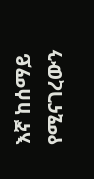እኛ ከሰማይ የሚናገረውን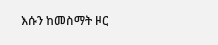እሱን ከመስማት ዞር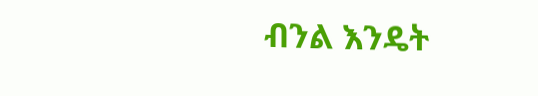ብንል እንዴት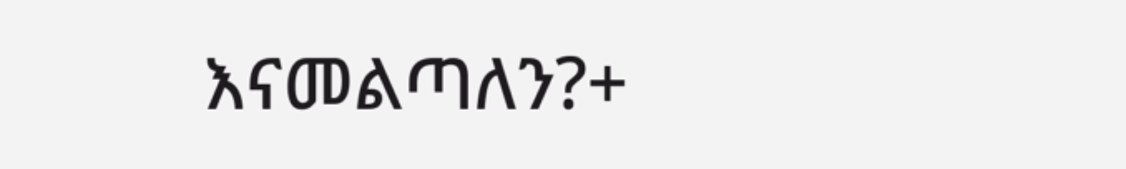እናመልጣለን?+